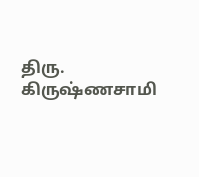திரு. கிருஷ்ணசாமி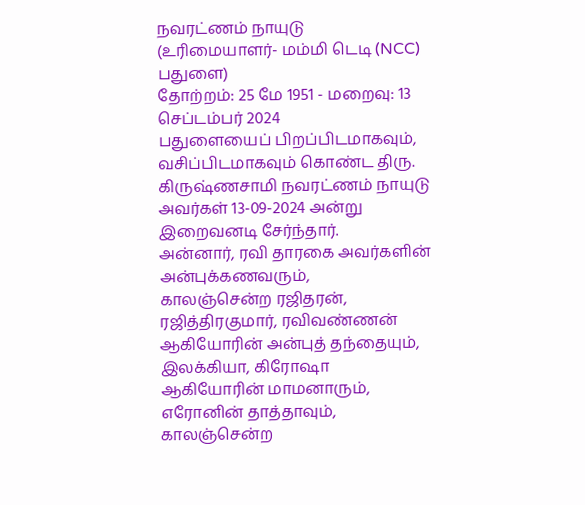நவரட்ணம் நாயுடு
(உரிமையாளர்- மம்மி டெடி (NCC) பதுளை)
தோற்றம்: 25 மே 1951 - மறைவு: 13 செப்டம்பர் 2024
பதுளையைப் பிறப்பிடமாகவும், வசிப்பிடமாகவும் கொண்ட திரு. கிருஷ்ணசாமி நவரட்ணம் நாயுடு அவர்கள் 13-09-2024 அன்று இறைவனடி சேர்ந்தார்.
அன்னார், ரவி தாரகை அவர்களின் அன்புக்கணவரும்,
காலஞ்சென்ற ரஜிதரன், ரஜித்திரகுமார், ரவிவண்ணன் ஆகியோரின் அன்புத் தந்தையும்,
இலக்கியா, கிரோஷா ஆகியோரின் மாமனாரும்,
எரோனின் தாத்தாவும்,
காலஞ்சென்ற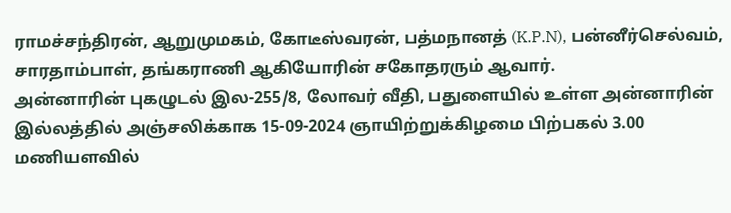ராமச்சந்திரன், ஆறுமுமகம், கோடீஸ்வரன், பத்மநானத் (K.P.N), பன்னீர்செல்வம், சாரதாம்பாள், தங்கராணி ஆகியோரின் சகோதரரும் ஆவார்.
அன்னாரின் புகழுடல் இல-255/8, லோவர் வீதி, பதுளையில் உள்ள அன்னாரின் இல்லத்தில் அஞ்சலிக்காக 15-09-2024 ஞாயிற்றுக்கிழமை பிற்பகல் 3.00 மணியளவில்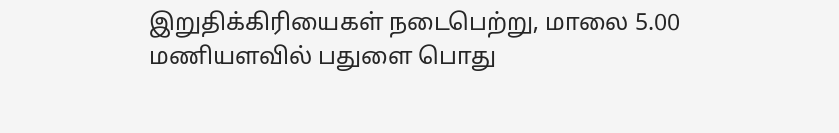இறுதிக்கிரியைகள் நடைபெற்று, மாலை 5.00 மணியளவில் பதுளை பொது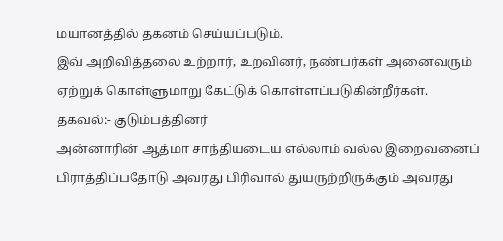மயானத்தில் தகனம் செய்யப்படும்.
இவ் அறிவித்தலை உற்றார், உறவினர், நண்பர்கள் அனைவரும் ஏற்றுக் கொள்ளுமாறு கேட்டுக் கொள்ளப்படுகின்றீர்கள்.
தகவல்:- குடும்பத்தினர்
அன்னாரின் ஆத்மா சாந்தியடைய எல்லாம் வல்ல இறைவனைப் பிராத்திப்பதோடு அவரது பிரிவால் துயருற்றிருக்கும் அவரது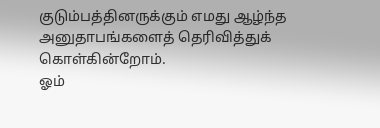குடும்பத்தினருக்கும் எமது ஆழ்ந்த அனுதாபங்களைத் தெரிவித்துக் கொள்கின்றோம்.
ஓம்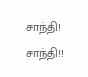சாந்தி! சாந்தி!!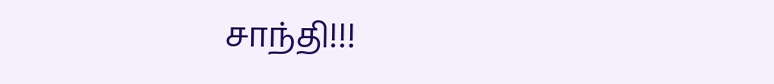சாந்தி!!!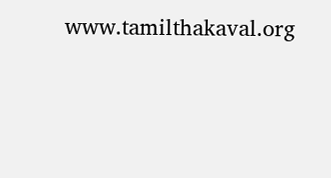www.tamilthakaval.org